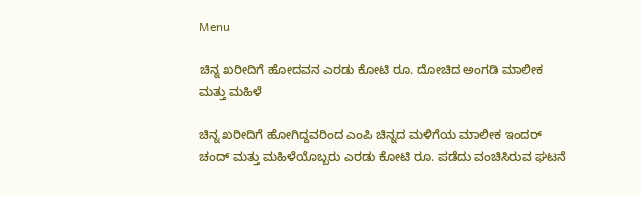Menu

ಚಿನ್ನ ಖರೀದಿಗೆ ಹೋದವನ ಎರಡು ಕೋಟಿ ರೂ. ದೋಚಿದ ಅಂಗಡಿ ಮಾಲೀಕ ಮತ್ತು ಮಹಿಳೆ

ಚಿನ್ನ ಖರೀದಿಗೆ ಹೋಗಿದ್ದವರಿಂದ ಎಂಪಿ ಚಿನ್ನದ ಮಳಿಗೆಯ ಮಾಲೀಕ ಇಂದರ್ ಚಂದ್ ಮತ್ತು ಮಹಿಳೆಯೊಬ್ಬರು ಎರಡು ಕೋಟಿ ರೂ. ಪಡೆದು ವಂಚಿಸಿರುವ ಘಟನೆ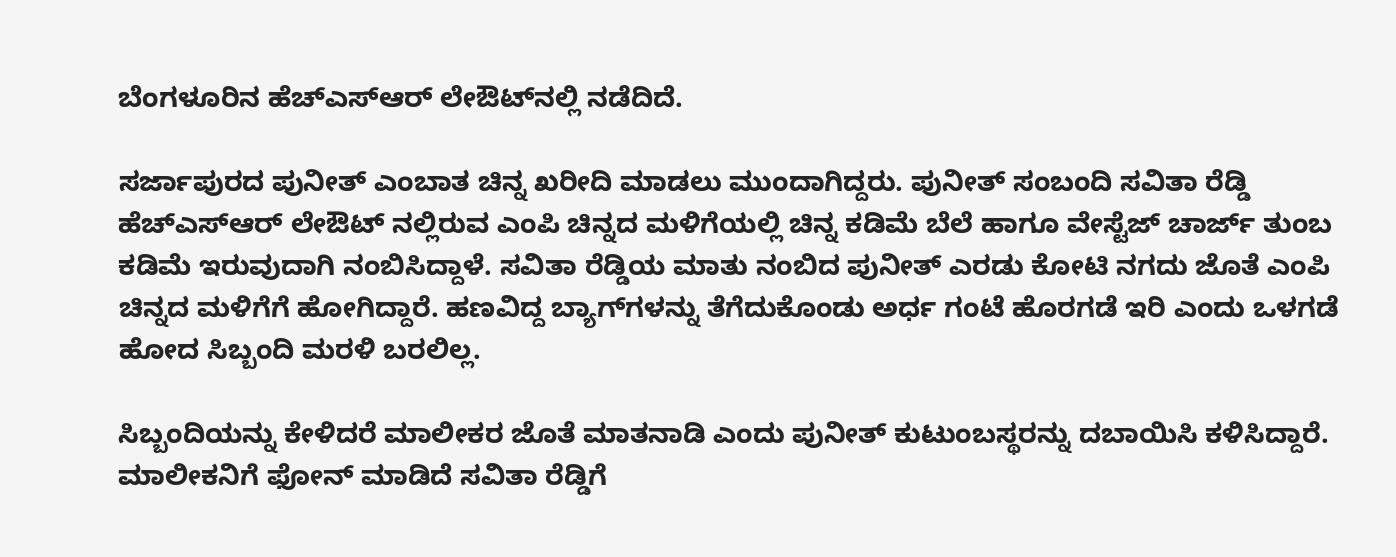ಬೆಂಗಳೂರಿನ ಹೆಚ್‌ಎಸ್‌ಆರ್‌ ಲೇಔಟ್‌ನಲ್ಲಿ ನಡೆದಿದೆ.

ಸರ್ಜಾಪುರದ ಪುನೀತ್ ಎಂಬಾತ ಚಿನ್ನ ಖರೀದಿ ಮಾಡಲು ಮುಂದಾಗಿದ್ದರು. ಪುನೀತ್ ಸಂಬಂದಿ ಸವಿತಾ ರೆಡ್ಡಿ ಹೆಚ್‌ಎಸ್‌ಆರ್‌ ಲೇಔಟ್ ನಲ್ಲಿರುವ ಎಂಪಿ ಚಿನ್ನದ ಮಳಿಗೆಯಲ್ಲಿ ಚಿನ್ನ ಕಡಿಮೆ ಬೆಲೆ ಹಾಗೂ ವೇಸ್ಟೆಜ್ ಚಾರ್ಜ್ ತುಂಬ ಕಡಿಮೆ ಇರುವುದಾಗಿ ನಂಬಿಸಿದ್ದಾಳೆ. ಸವಿತಾ ರೆಡ್ಡಿಯ ಮಾತು ನಂಬಿದ ಪುನೀತ್ ಎರಡು ಕೋಟಿ ನಗದು ಜೊತೆ ಎಂಪಿ ಚಿನ್ನದ ಮಳಿಗೆಗೆ ಹೋಗಿದ್ದಾರೆ. ಹಣವಿದ್ದ ಬ್ಯಾಗ್‌ಗಳನ್ನು ತೆಗೆದುಕೊಂಡು ಅರ್ಧ ಗಂಟೆ ಹೊರಗಡೆ ಇರಿ ಎಂದು ಒಳಗಡೆ ಹೋದ ಸಿಬ್ಬಂದಿ ಮರಳಿ ಬರಲಿಲ್ಲ.

ಸಿಬ್ಬಂದಿಯನ್ನು ಕೇಳಿದರೆ ಮಾಲೀಕರ ಜೊತೆ ಮಾತನಾಡಿ ಎಂದು ಪುನೀತ್‌ ಕುಟುಂಬಸ್ಥರನ್ನು ದಬಾಯಿಸಿ ಕಳಿಸಿದ್ದಾರೆ. ಮಾಲೀಕನಿಗೆ ಫೋನ್‌ ಮಾಡಿದೆ ಸವಿತಾ ರೆಡ್ಡಿಗೆ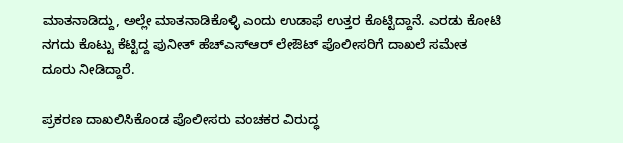ಮಾತನಾಡಿದ್ದು, ಅಲ್ಲೇ ಮಾತನಾಡಿಕೊಳ್ಳಿ ಎಂದು ಉಡಾಫೆ ಉತ್ತರ ಕೊಟ್ಟಿದ್ದಾನೆ. ಎರಡು ಕೋಟಿ ನಗದು ಕೊಟ್ಟು ಕೆಟ್ಟಿದ್ದ ಪುನೀತ್ ಹೆಚ್‌ಎಸ್‌ಆರ್ ಲೇಔಟ್ ಪೊಲೀಸರಿಗೆ ದಾಖಲೆ ಸಮೇತ ದೂರು ನೀಡಿದ್ದಾರೆ.

ಪ್ರಕರಣ ದಾಖಲಿಸಿಕೊಂಡ ಪೊಲೀಸರು ವಂಚಕರ ವಿರುದ್ಧ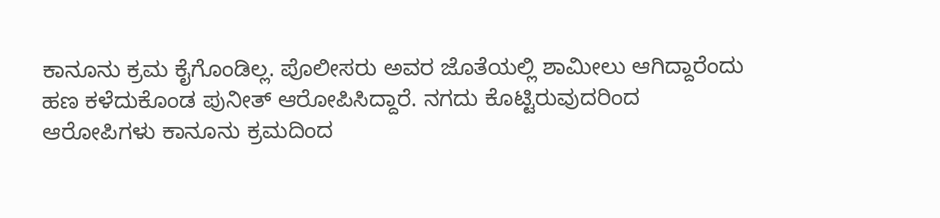ಕಾನೂನು ಕ್ರಮ ಕೈಗೊಂಡಿಲ್ಲ. ಪೊಲೀಸರು ಅವರ ಜೊತೆಯಲ್ಲಿ ಶಾಮೀಲು ಆಗಿದ್ದಾರೆಂದು ಹಣ ಕಳೆದುಕೊಂಡ ಪುನೀತ್ ಆರೋಪಿಸಿದ್ದಾರೆ. ನಗದು ಕೊಟ್ಟಿರುವುದರಿಂದ ಆರೋಪಿಗಳು ಕಾನೂನು ಕ್ರಮದಿಂದ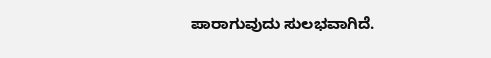ಪಾರಾಗುವುದು ಸುಲಭವಾಗಿದೆ.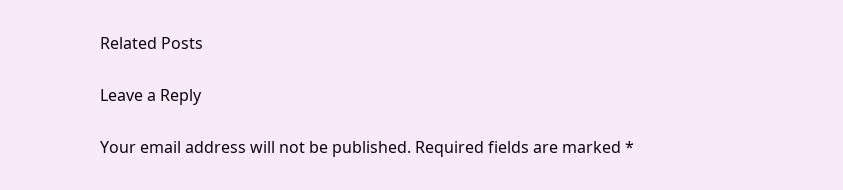Related Posts

Leave a Reply

Your email address will not be published. Required fields are marked *